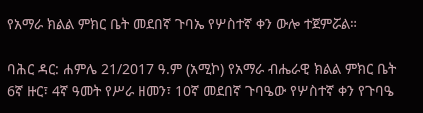የአማራ ክልል ምክር ቤት መደበኛ ጉባኤ የሦስተኛ ቀን ውሎ ተጀምሯል።

ባሕር ዳር: ሐምሌ 21/2017 ዓ.ም (አሚኮ) የአማራ ብሔራዊ ክልል ምክር ቤት 6ኛ ዙር፣ 4ኛ ዓመት የሥራ ዘመን፣ 10ኛ መደበኛ ጉባዔው የሦስተኛ ቀን የጉባዔ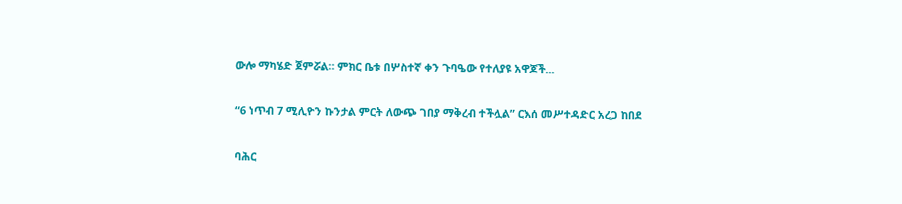ውሎ ማካሄድ ጀምሯል። ምክር ቤቱ በሦስተኛ ቀን ጉባዔው የተለያዩ አዋጆች...

“6 ነጥብ 7 ሚሊዮን ኩንታል ምርት ለውጭ ገበያ ማቅረብ ተችሏል” ርእሰ መሥተዳድር አረጋ ከበደ

ባሕር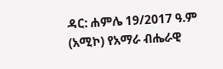ዳር: ሐምሌ 19/2017 ዓ.ም (አሚኮ) የአማራ ብሔራዊ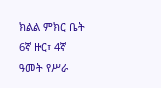ክልል ምክር ቤት 6ኛ ዙር፣ 4ኛ ዓመት የሥራ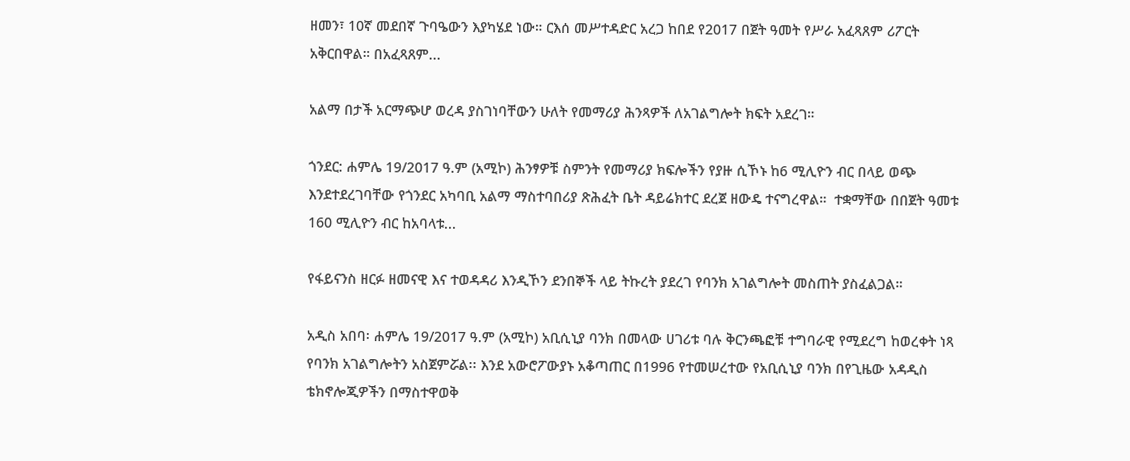ዘመን፣ 10ኛ መደበኛ ጉባዔውን እያካሄደ ነው። ርእሰ መሥተዳድር አረጋ ከበደ የ2017 በጀት ዓመት የሥራ አፈጻጸም ሪፖርት አቅርበዋል። በአፈጻጸም...

አልማ በታች አርማጭሆ ወረዳ ያስገነባቸውን ሁለት የመማሪያ ሕንጻዎች ለአገልግሎት ክፍት አደረገ።

ጎንደር: ሐምሌ 19/2017 ዓ.ም (አሚኮ) ሕንፃዎቹ ስምንት የመማሪያ ክፍሎችን የያዙ ሲኾኑ ከ6 ሚሊዮን ብር በላይ ወጭ እንደተደረገባቸው የጎንደር አካባቢ አልማ ማስተባበሪያ ጽሕፈት ቤት ዳይሬክተር ደረጀ ዘውዴ ተናግረዋል።  ተቋማቸው በበጀት ዓመቱ 160 ሚሊዮን ብር ከአባላቱ...

የፋይናንስ ዘርፉ ዘመናዊ እና ተወዳዳሪ እንዲኾን ደንበኞች ላይ ትኩረት ያደረገ የባንክ አገልግሎት መስጠት ያስፈልጋል።

አዲስ አበባ፡ ሐምሌ 19/2017 ዓ.ም (አሚኮ) አቢሲኒያ ባንክ በመላው ሀገሪቱ ባሉ ቅርንጫፎቹ ተግባራዊ የሚደረግ ከወረቀት ነጻ የባንክ አገልግሎትን አስጀምሯል፡፡ እንደ አውሮፖውያኑ አቆጣጠር በ1996 የተመሠረተው የአቢሲኒያ ባንክ በየጊዜው አዳዲስ ቴክኖሎጂዎችን በማስተዋወቅ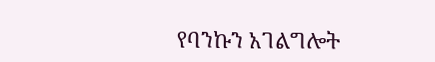የባንኩን አገልግሎት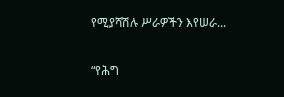የሚያሻሽሉ ሥራዎችን እየሠራ...

“የሕግ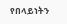የበላይነትን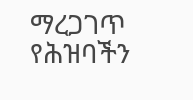ማረጋገጥ የሕዝባችን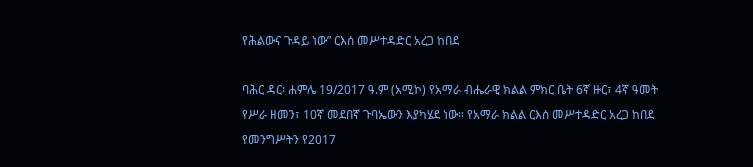የሕልውና ጉዳይ ነው” ርእሰ መሥተዳድር አረጋ ከበደ

ባሕር ዳር፡ ሐምሌ 19/2017 ዓ.ም (አሚኮ) የአማራ ብሔራዊ ክልል ምክር ቤት 6ኛ ዙር፣ 4ኛ ዓመት የሥራ ዘመን፣ 10ኛ መደበኛ ጉባኤውን እያካሄደ ነው። የአማራ ክልል ርእሰ መሥተዳድር አረጋ ከበደ የመንግሥትን የ2017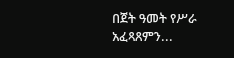በጀት ዓመት የሥራ አፈጻጸምን...